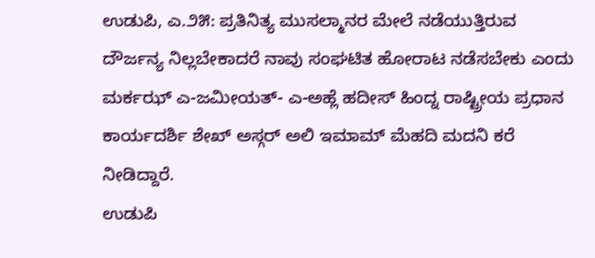ಉಡುಪಿ, ಎ.೨೫: ಪ್ರತಿನಿತ್ಯ ಮುಸಲ್ಮಾನರ ಮೇಲೆ ನಡೆಯುತ್ತಿರುವ ದೌರ್ಜನ್ಯ ನಿಲ್ಲಬೇಕಾದರೆ ನಾವು ಸಂಘಟಿತ ಹೋರಾಟ ನಡೆಸಬೇಕು ಎಂದು ಮರ್ಕಝ್ ಎ-ಜಮೀಯತ್- ಎ-ಅಹ್ಲೆ ಹದೀಸ್ ಹಿಂದ್ನ ರಾಷ್ಟ್ರೀಯ ಪ್ರಧಾನ ಕಾರ್ಯದರ್ಶಿ ಶೇಖ್ ಅಸ್ಗರ್ ಅಲಿ ಇಮಾಮ್ ಮೆಹದಿ ಮದನಿ ಕರೆ ನೀಡಿದ್ದಾರೆ.
ಉಡುಪಿ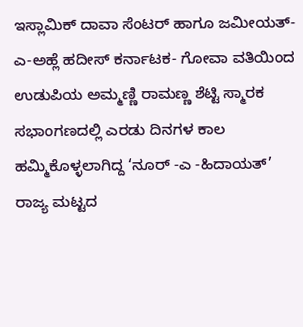ಇಸ್ಲಾಮಿಕ್ ದಾವಾ ಸೆಂಟರ್ ಹಾಗೂ ಜಮೀಯತ್- ಎ-ಅಹ್ಲೆ ಹದೀಸ್ ಕರ್ನಾಟಕ- ಗೋವಾ ವತಿಯಿಂದ ಉಡುಪಿಯ ಅಮ್ಮಣ್ಣಿ ರಾಮಣ್ಣ ಶೆಟ್ಟಿ ಸ್ಮಾರಕ ಸಭಾಂಗಣದಲ್ಲಿ ಎರಡು ದಿನಗಳ ಕಾಲ ಹಮ್ಮಿಕೊಳ್ಳಲಾಗಿದ್ದ ‘ನೂರ್ -ಎ -ಹಿದಾಯತ್’ ರಾಜ್ಯ ಮಟ್ಟದ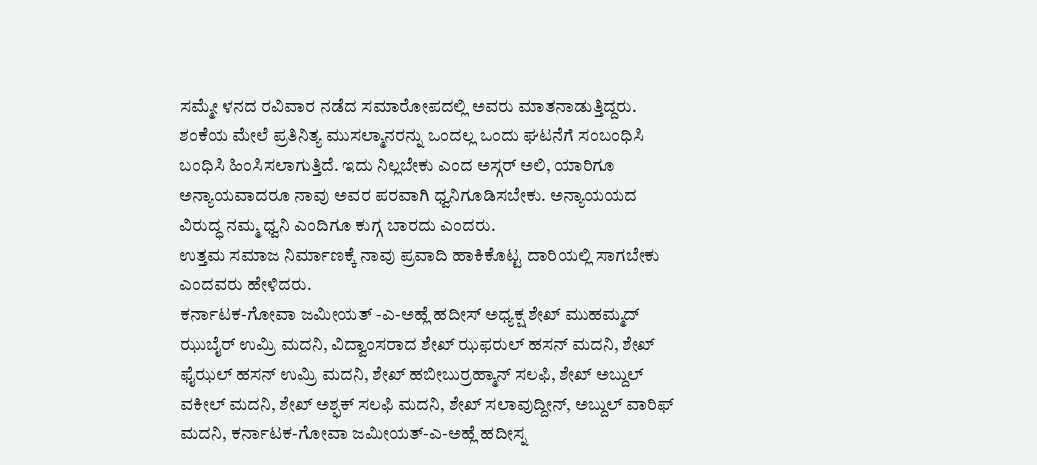ಸಮ್ಮೇ ಳನದ ರವಿವಾರ ನಡೆದ ಸಮಾರೋಪದಲ್ಲಿ ಅವರು ಮಾತನಾಡುತ್ತಿದ್ದರು.
ಶಂಕೆಯ ಮೇಲೆ ಪ್ರತಿನಿತ್ಯ ಮುಸಲ್ಮಾನರನ್ನು ಒಂದಲ್ಲ ಒಂದು ಘಟನೆಗೆ ಸಂಬಂಧಿಸಿ ಬಂಧಿಸಿ ಹಿಂಸಿಸಲಾಗುತ್ತಿದೆ. ಇದು ನಿಲ್ಲಬೇಕು ಎಂದ ಅಸ್ಗರ್ ಅಲಿ, ಯಾರಿಗೂ ಅನ್ಯಾಯವಾದರೂ ನಾವು ಅವರ ಪರವಾಗಿ ಧ್ವನಿಗೂಡಿಸಬೇಕು. ಅನ್ಯಾಯಯದ ವಿರುದ್ಧ ನಮ್ಮ ಧ್ವನಿ ಎಂದಿಗೂ ಕುಗ್ಗ ಬಾರದು ಎಂದರು.
ಉತ್ತಮ ಸಮಾಜ ನಿರ್ಮಾಣಕ್ಕೆ ನಾವು ಪ್ರವಾದಿ ಹಾಕಿಕೊಟ್ಟ ದಾರಿಯಲ್ಲಿ ಸಾಗಬೇಕು ಎಂದವರು ಹೇಳಿದರು.
ಕರ್ನಾಟಕ-ಗೋವಾ ಜಮೀಯತ್ -ಎ-ಅಹ್ಲೆ ಹದೀಸ್ ಅಧ್ಯಕ್ಷ ಶೇಖ್ ಮುಹಮ್ಮದ್ ಝುಬೈರ್ ಉಮ್ರಿ ಮದನಿ, ವಿದ್ವಾಂಸರಾದ ಶೇಖ್ ಝಫರುಲ್ ಹಸನ್ ಮದನಿ, ಶೇಖ್ ಫೈಝಲ್ ಹಸನ್ ಉಮ್ರಿ ಮದನಿ, ಶೇಖ್ ಹಬೀಬುರ್ರಹ್ಮಾನ್ ಸಲಫಿ, ಶೇಖ್ ಅಬ್ದುಲ್ ವಕೀಲ್ ಮದನಿ, ಶೇಖ್ ಅಶ್ಫಕ್ ಸಲಫಿ ಮದನಿ, ಶೇಖ್ ಸಲಾವುದ್ದೀನ್, ಅಬ್ದುಲ್ ವಾರಿಫ್ ಮದನಿ, ಕರ್ನಾಟಕ-ಗೋವಾ ಜಮೀಯತ್-ಎ-ಅಹ್ಲೆ ಹದೀಸ್ನ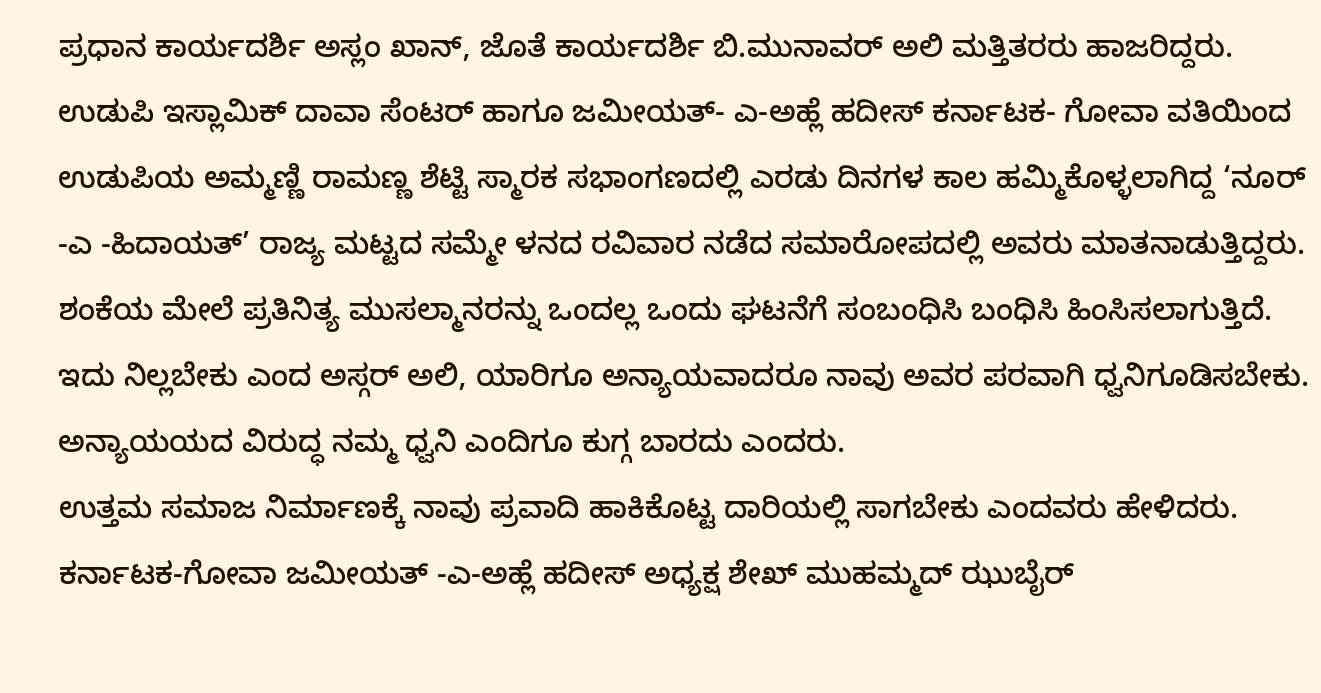ಪ್ರಧಾನ ಕಾರ್ಯದರ್ಶಿ ಅಸ್ಲಂ ಖಾನ್, ಜೊತೆ ಕಾರ್ಯದರ್ಶಿ ಬಿ.ಮುನಾವರ್ ಅಲಿ ಮತ್ತಿತರರು ಹಾಜರಿದ್ದರು.
ಉಡುಪಿ ಇಸ್ಲಾಮಿಕ್ ದಾವಾ ಸೆಂಟರ್ ಹಾಗೂ ಜಮೀಯತ್- ಎ-ಅಹ್ಲೆ ಹದೀಸ್ ಕರ್ನಾಟಕ- ಗೋವಾ ವತಿಯಿಂದ ಉಡುಪಿಯ ಅಮ್ಮಣ್ಣಿ ರಾಮಣ್ಣ ಶೆಟ್ಟಿ ಸ್ಮಾರಕ ಸಭಾಂಗಣದಲ್ಲಿ ಎರಡು ದಿನಗಳ ಕಾಲ ಹಮ್ಮಿಕೊಳ್ಳಲಾಗಿದ್ದ ‘ನೂರ್ -ಎ -ಹಿದಾಯತ್’ ರಾಜ್ಯ ಮಟ್ಟದ ಸಮ್ಮೇ ಳನದ ರವಿವಾರ ನಡೆದ ಸಮಾರೋಪದಲ್ಲಿ ಅವರು ಮಾತನಾಡುತ್ತಿದ್ದರು.
ಶಂಕೆಯ ಮೇಲೆ ಪ್ರತಿನಿತ್ಯ ಮುಸಲ್ಮಾನರನ್ನು ಒಂದಲ್ಲ ಒಂದು ಘಟನೆಗೆ ಸಂಬಂಧಿಸಿ ಬಂಧಿಸಿ ಹಿಂಸಿಸಲಾಗುತ್ತಿದೆ. ಇದು ನಿಲ್ಲಬೇಕು ಎಂದ ಅಸ್ಗರ್ ಅಲಿ, ಯಾರಿಗೂ ಅನ್ಯಾಯವಾದರೂ ನಾವು ಅವರ ಪರವಾಗಿ ಧ್ವನಿಗೂಡಿಸಬೇಕು. ಅನ್ಯಾಯಯದ ವಿರುದ್ಧ ನಮ್ಮ ಧ್ವನಿ ಎಂದಿಗೂ ಕುಗ್ಗ ಬಾರದು ಎಂದರು.
ಉತ್ತಮ ಸಮಾಜ ನಿರ್ಮಾಣಕ್ಕೆ ನಾವು ಪ್ರವಾದಿ ಹಾಕಿಕೊಟ್ಟ ದಾರಿಯಲ್ಲಿ ಸಾಗಬೇಕು ಎಂದವರು ಹೇಳಿದರು.
ಕರ್ನಾಟಕ-ಗೋವಾ ಜಮೀಯತ್ -ಎ-ಅಹ್ಲೆ ಹದೀಸ್ ಅಧ್ಯಕ್ಷ ಶೇಖ್ ಮುಹಮ್ಮದ್ ಝುಬೈರ್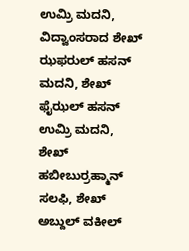ಉಮ್ರಿ ಮದನಿ, ವಿದ್ವಾಂಸರಾದ ಶೇಖ್ ಝಫರುಲ್ ಹಸನ್ ಮದನಿ, ಶೇಖ್ ಫೈಝಲ್ ಹಸನ್ ಉಮ್ರಿ ಮದನಿ, ಶೇಖ್ ಹಬೀಬುರ್ರಹ್ಮಾನ್ ಸಲಫಿ, ಶೇಖ್ ಅಬ್ದುಲ್ ವಕೀಲ್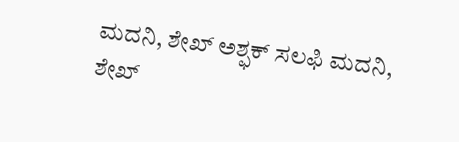ಮದನಿ, ಶೇಖ್ ಅಶ್ಫಕ್ ಸಲಫಿ ಮದನಿ, ಶೇಖ್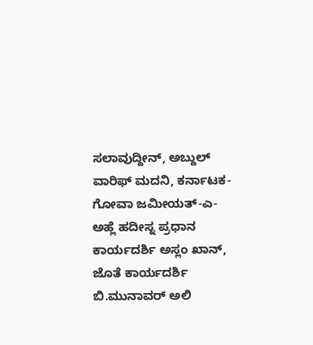ಸಲಾವುದ್ದೀನ್, ಅಬ್ದುಲ್ ವಾರಿಫ್ ಮದನಿ, ಕರ್ನಾಟಕ-ಗೋವಾ ಜಮೀಯತ್-ಎ-ಅಹ್ಲೆ ಹದೀಸ್ನ ಪ್ರಧಾನ ಕಾರ್ಯದರ್ಶಿ ಅಸ್ಲಂ ಖಾನ್, ಜೊತೆ ಕಾರ್ಯದರ್ಶಿ ಬಿ.ಮುನಾವರ್ ಅಲಿ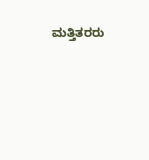ಮತ್ತಿತರರು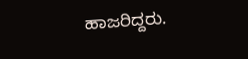ಹಾಜರಿದ್ದರು.